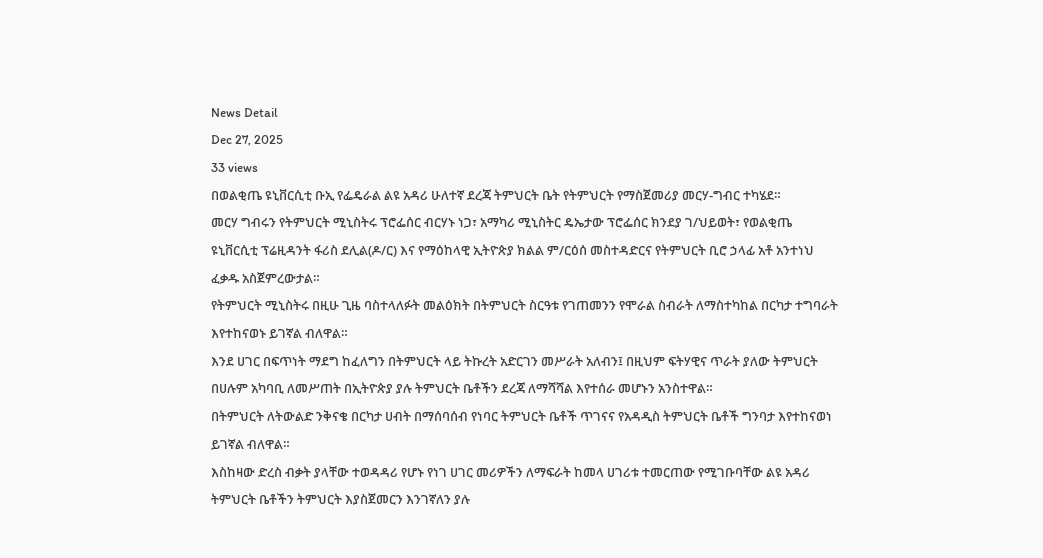News Detail
Dec 27, 2025
33 views
በወልቂጤ ዩኒቨርሲቲ ቡኢ የፌዴራል ልዩ አዳሪ ሁለተኛ ደረጃ ትምህርት ቤት የትምህርት የማስጀመሪያ መርሃ-ግብር ተካሄደ።
መርሃ ግብሩን የትምህርት ሚኒስትሩ ፕሮፌሰር ብርሃኑ ነጋ፣ አማካሪ ሚኒስትር ዴኤታው ፕሮፌሰር ክንደያ ገ/ህይወት፣ የወልቂጤ ዩኒቨርሲቲ ፕሬዚዳንት ፋሪስ ደሊል(ዶ/ር) እና የማዕከላዊ ኢትዮጵያ ክልል ም/ርዕሰ መስተዳድርና የትምህርት ቢሮ ኃላፊ አቶ አንተነህ ፈቃዱ አስጀምረውታል።
የትምህርት ሚኒስትሩ በዚሁ ጊዜ ባስተላለፉት መልዕክት በትምህርት ስርዓቱ የገጠመንን የሞራል ስብራት ለማስተካከል በርካታ ተግባራት እየተከናወኑ ይገኛል ብለዋል።
እንደ ሀገር በፍጥነት ማደግ ከፈለግን በትምህርት ላይ ትኩረት አድርገን መሥራት አለብን፤ በዚህም ፍትሃዊና ጥራት ያለው ትምህርት በሀሉም አካባቢ ለመሥጠት በኢትዮጵያ ያሉ ትምህርት ቤቶችን ደረጃ ለማሻሻል እየተሰራ መሆኑን አንስተዋል።
በትምህርት ለትውልድ ንቅናቄ በርካታ ሀብት በማሰባሰብ የነባር ትምህርት ቤቶች ጥገናና የአዳዲስ ትምህርት ቤቶች ግንባታ እየተከናወነ ይገኛል ብለዋል።
እስከዛው ድረስ ብቃት ያላቸው ተወዳዳሪ የሆኑ የነገ ሀገር መሪዎችን ለማፍራት ከመላ ሀገሪቱ ተመርጠው የሚገቡባቸው ልዩ አዳሪ ትምህርት ቤቶችን ትምህርት እያስጀመርን እንገኛለን ያሉ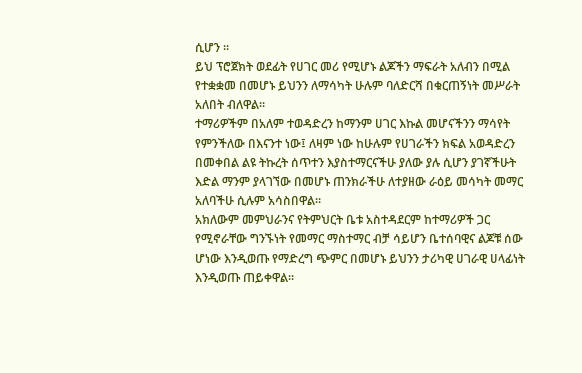ሲሆን ።
ይህ ፕሮጀክት ወደፊት የሀገር መሪ የሚሆኑ ልጆችን ማፍራት አለብን በሚል የተቋቋመ በመሆኑ ይህንን ለማሳካት ሁሉም ባለድርሻ በቁርጠኝነት መሥራት አለበት ብለዋል።
ተማሪዎችም በአለም ተወዳድረን ከማንም ሀገር እኩል መሆናችንን ማሳየት የምንችለው በእናንተ ነው፤ ለዛም ነው ከሁሉም የሀገራችን ክፍል አወዳድረን በመቀበል ልዩ ትኩረት ሰጥተን እያስተማርናችሁ ያለው ያሉ ሲሆን ያገኛችሁት እድል ማንም ያላገኘው በመሆኑ ጠንክራችሁ ለተያዘው ራዕይ መሳካት መማር አለባችሁ ሲሉም አሳስበዋል።
አክለውም መምህራንና የትምህርት ቤቱ አስተዳደርም ከተማሪዎች ጋር የሚኖራቸው ግንኙነት የመማር ማስተማር ብቻ ሳይሆን ቤተሰባዊና ልጆቹ ሰው ሆነው እንዲወጡ የማድረግ ጭምር በመሆኑ ይህንን ታሪካዊ ሀገራዊ ሀላፊነት እንዲወጡ ጠይቀዋል።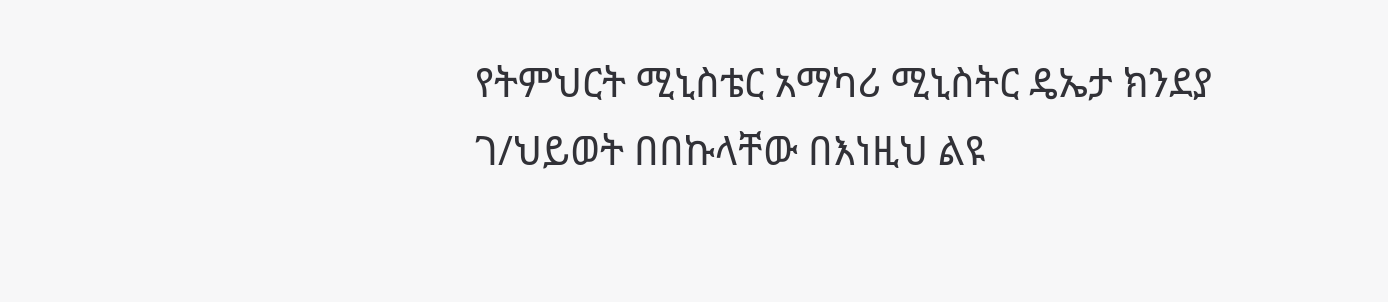የትምህርት ሚኒስቴር አማካሪ ሚኒስትር ዴኤታ ክንደያ ገ/ህይወት በበኩላቸው በእነዚህ ልዩ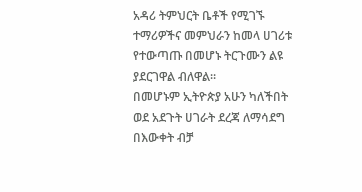አዳሪ ትምህርት ቤቶች የሚገኙ ተማሪዎችና መምህራን ከመላ ሀገሪቱ የተውጣጡ በመሆኑ ትርጉሙን ልዩ ያደርገዋል ብለዋል።
በመሆኑም ኢትዮጵያ አሁን ካለችበት ወደ አደጉት ሀገራት ደረጃ ለማሳደግ በእውቀት ብቻ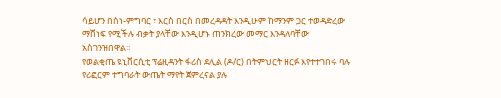ሳይሆን በስነ-ምግባር ፣ እርስ በርስ በመረዳዳት እንዲሁም ከማንም ጋር ተወዳድረው ማሸነፍ የሚችሉ ብቃት ያላቸው እንዲሆኑ ጠንክረው መማር እንዳለባቸው አስገንዝበዋል።
የወልቂጤ ዩኒቨርሲቲ ፕሬዚዳንት ፋሪስ ደሊል (ዶ/ር) በትምህርት ዘርፉ እየተተገበሩ ባሉ የሪፎርም ተግባራት ውጤት ማየት ጀምረናል ያሉ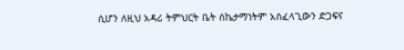ሲሆን ለዚህ አዳሪ ትምህርት ቤት ሰኬታማነትም አስፈላጊውን ድጋፍና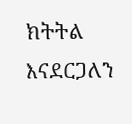ክትትል እናደርጋለን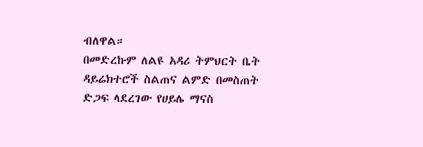ብለዋል።
በመድረኩም ለልዩ አዳሪ ትምህርት ቤት ዳይሬክተሮች ስልጠና ልምድ በመስጠት ድጋፍ ላደረገው የሀይሌ ማናስ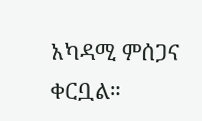አካዳሚ ምሰጋና ቀርቧል።